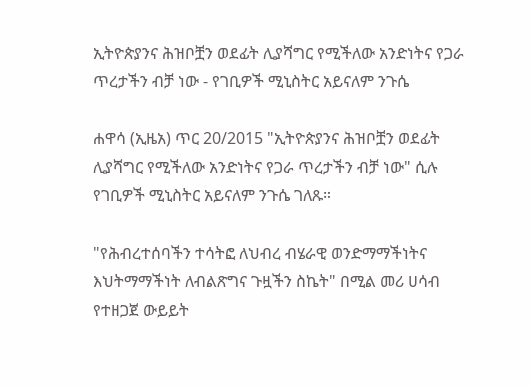ኢትዮጵያንና ሕዝቦቿን ወደፊት ሊያሻግር የሚችለው አንድነትና የጋራ ጥረታችን ብቻ ነው - የገቢዎች ሚኒስትር አይናለም ንጉሴ

ሐዋሳ (ኢዜአ) ጥር 20/2015 "ኢትዮጵያንና ሕዝቦቿን ወደፊት ሊያሻግር የሚችለው አንድነትና የጋራ ጥረታችን ብቻ ነው" ሲሉ የገቢዎች ሚኒስትር አይናለም ንጉሴ ገለጹ።

"የሕብረተሰባችን ተሳትፎ ለህብረ ብሄራዊ ወንድማማችነትና እህትማማችነት ለብልጽግና ጉዟችን ስኬት" በሚል መሪ ሀሳብ የተዘጋጀ ውይይት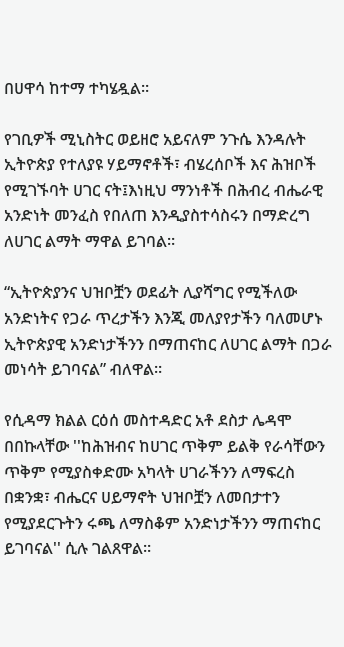በሀዋሳ ከተማ ተካሄዷል።

የገቢዎች ሚኒስትር ወይዘሮ አይናለም ንጉሴ እንዳሉት ኢትዮጵያ የተለያዩ ሃይማኖቶች፣ ብሄረሰቦች እና ሕዝቦች የሚገኙባት ሀገር ናት፤እነዚህ ማንነቶች በሕብረ ብሔራዊ አንድነት መንፈስ የበለጠ እንዲያስተሳስሩን በማድረግ ለሀገር ልማት ማዋል ይገባል።

“ኢትዮጵያንና ህዝቦቿን ወደፊት ሊያሻግር የሚችለው አንድነትና የጋራ ጥረታችን እንጂ መለያየታችን ባለመሆኑ ኢትዮጵያዊ አንድነታችንን በማጠናከር ለሀገር ልማት በጋራ መነሳት ይገባናል” ብለዋል።

የሲዳማ ክልል ርዕሰ መስተዳድር አቶ ደስታ ሌዳሞ በበኩላቸው ''ከሕዝብና ከሀገር ጥቅም ይልቅ የራሳቸውን ጥቅም የሚያስቀድሙ አካላት ሀገራችንን ለማፍረስ በቋንቋ፣ ብሔርና ሀይማኖት ህዝቦቿን ለመበታተን የሚያደርጉትን ሩጫ ለማስቆም አንድነታችንን ማጠናከር ይገባናል'' ሲሉ ገልጸዋል።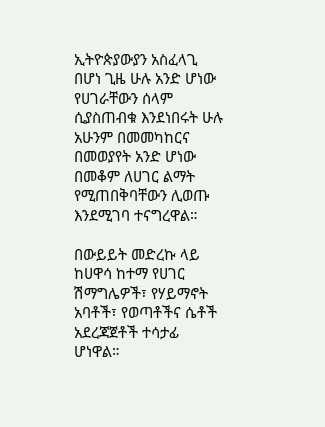ኢትዮጵያውያን አስፈላጊ በሆነ ጊዜ ሁሉ አንድ ሆነው የሀገራቸውን ሰላም ሲያስጠብቁ እንደነበሩት ሁሉ አሁንም በመመካከርና በመወያየት አንድ ሆነው በመቆም ለሀገር ልማት የሚጠበቅባቸውን ሊወጡ እንደሚገባ ተናግረዋል።

በውይይት መድረኩ ላይ ከሀዋሳ ከተማ የሀገር ሽማግሌዎች፣ የሃይማኖት አባቶች፣ የወጣቶችና ሴቶች አደረጃጀቶች ተሳታፊ ሆነዋል።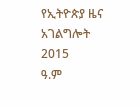የኢትዮጵያ ዜና አገልግሎት
2015
ዓ.ም